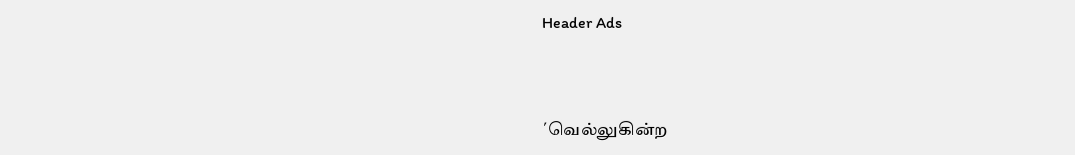Header Ads



´வெல்லுகின்ற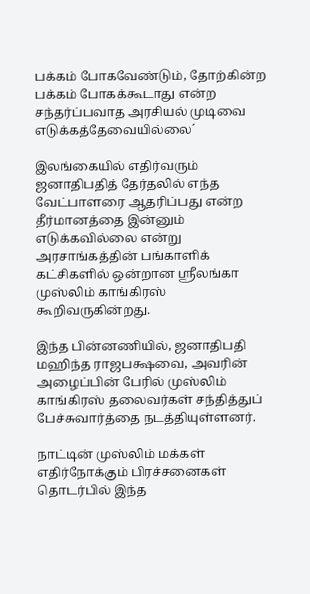பக்கம் போகவேண்டும், தோற்கின்ற பக்கம் போகக்கூடாது என்ற சந்தர்ப்பவாத அரசியல் முடிவை எடுக்கத்தேவையில்லை´

இலங்கையில் எதிர்வரும் ஜனாதிபதித் தேர்தலில் எந்த வேட்பாளரை ஆதரிப்பது என்ற தீர்மானத்தை இன்னும் எடுக்கவில்லை என்று அரசாங்கத்தின் பங்காளிக் கட்சிகளில் ஒன்றான ஸ்ரீலங்கா முஸ்லிம் காங்கிரஸ் கூறிவருகின்றது.

இந்த பின்னணியில், ஜனாதிபதி மஹிந்த ராஜபக்ஷவை, அவரின் அழைப்பின் பேரில் முஸ்லிம் காங்கிரஸ் தலைவர்கள் சந்தித்துப் பேச்சுவார்த்தை நடத்தியுள்ளனர்.

நாட்டின் முஸ்லிம் மக்கள் எதிர்நோக்கும் பிரச்சனைகள் தொடர்பில் இந்த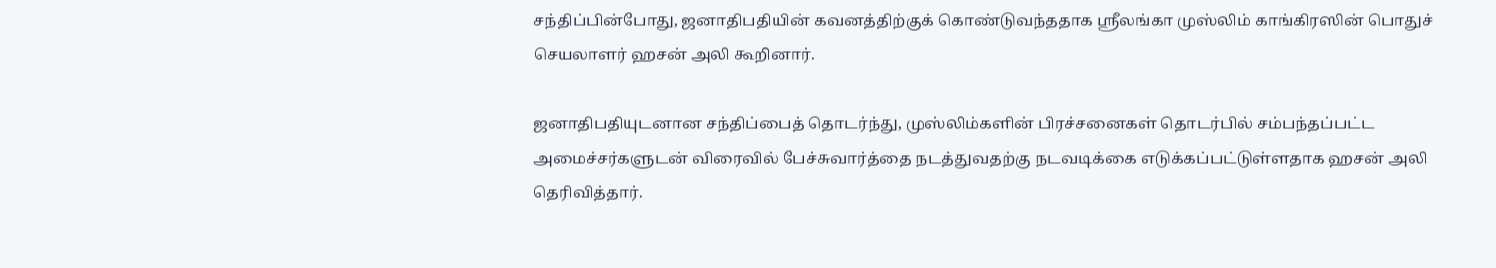சந்திப்பின்போது, ஜனாதிபதியின் கவனத்திற்குக் கொண்டுவந்ததாக ஸ்ரீலங்கா முஸ்லிம் காங்கிரஸின் பொதுச் செயலாளர் ஹசன் அலி கூறினார்.

ஜனாதிபதியுடனான சந்திப்பைத் தொடர்ந்து, முஸ்லிம்களின் பிரச்சனைகள் தொடர்பில் சம்பந்தப்பட்ட அமைச்சர்களுடன் விரைவில் பேச்சுவார்த்தை நடத்துவதற்கு நடவடிக்கை எடுக்கப்பட்டுள்ளதாக ஹசன் அலி தெரிவித்தார்.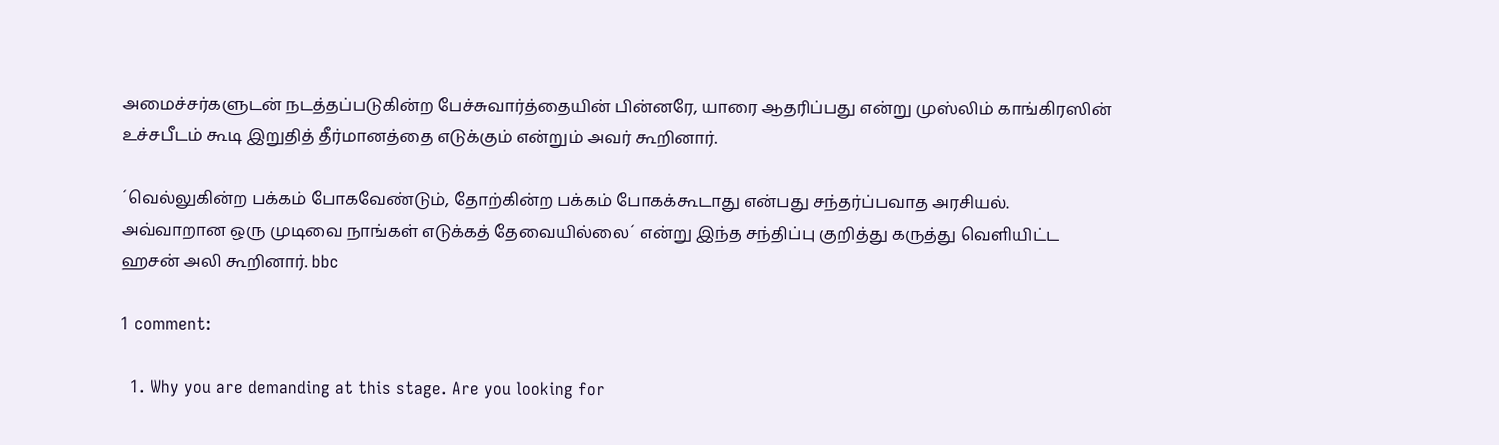அமைச்சர்களுடன் நடத்தப்படுகின்ற பேச்சுவார்த்தையின் பின்னரே, யாரை ஆதரிப்பது என்று முஸ்லிம் காங்கிரஸின் உச்சபீடம் கூடி இறுதித் தீர்மானத்தை எடுக்கும் என்றும் அவர் கூறினார்.

´வெல்லுகின்ற பக்கம் போகவேண்டும், தோற்கின்ற பக்கம் போகக்கூடாது என்பது சந்தர்ப்பவாத அரசியல். அவ்வாறான ஒரு முடிவை நாங்கள் எடுக்கத் தேவையில்லை´ என்று இந்த சந்திப்பு குறித்து கருத்து வெளியிட்ட ஹசன் அலி கூறினார். bbc

1 comment:

  1. Why you are demanding at this stage. Are you looking for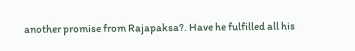another promise from Rajapaksa?. Have he fulfilled all his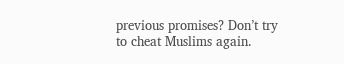previous promises? Don’t try to cheat Muslims again.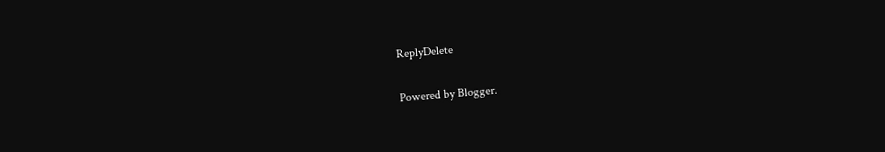ReplyDelete

Powered by Blogger.